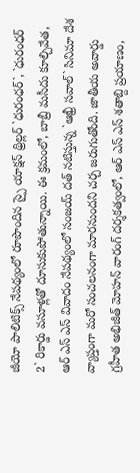జీయో పాలిటిక్స్ నేపథ్యంలో రూపొందిన స్పై యాక్షన్ థ్రిల్లర్ `ధురంధర్`, `ధురంధర్ 2` రికార్డు వసూళ్లతో దూసుకుపోతున్నాయి. ఈ క్రమంలో, బాబ్రీ మసీదు కూల్చివేత, ఆర్ ఎస్ ఎస్ వివాదం నేపథ్యంలో సంజయ్ దత్ నటిస్తున్న `ఆఖ్రీ సవాల్` సినిమా దేశ వ్యాప్తంగా మరో సంచలనంగా మారనుందని చర్చ జరుగుతోంది. జాతీయ అవార్డు గ్రహీత అభిజీత్ మోహన్ వారంగ్ దర్శకత్వంలో, ఆర్ ఎస్ ఎస్ శతాబ్ది ప్రయాణం,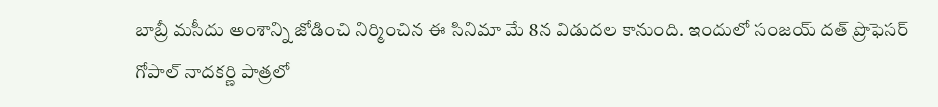బాబ్రీ మసీదు అంశాన్ని జోడించి నిర్మించిన ఈ సినిమా మే 8న విడుదల కానుంది. ఇందులో సంజయ్ దత్ ప్రొఫెసర్ గోపాల్ నాదకర్ణి పాత్రలో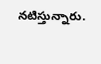నటిస్తున్నారు.